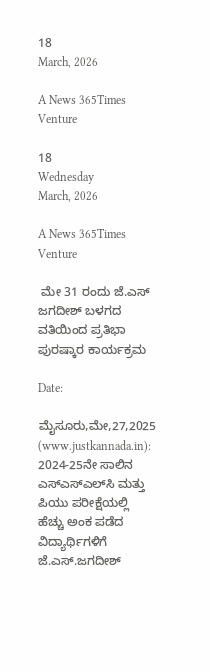18
March, 2026

A News 365Times Venture

18
Wednesday
March, 2026

A News 365Times Venture

 ಮೇ 31 ರಂದು ಜೆ.ಎಸ್ ಜಗದೀಶ್ ಬಳಗದ ವತಿಯಿಂದ ಪ್ರತಿಭಾ ಪುರಷ್ಕಾರ ಕಾರ್ಯಕ್ರಮ

Date:

ಮೈಸೂರು,ಮೇ,27,2025 (www.justkannada.in):  2024-25ನೇ ಸಾಲಿನ ಎಸ್‌ಎಸ್‌ಎಲ್‌ಸಿ ಮತ್ತು ಪಿಯು ಪರೀಕ್ಷೆಯಲ್ಲಿ ಹೆಚ್ಚು ಅಂಕ ಪಡೆದ ವಿದ್ಯಾರ್ಥಿಗಳಿಗೆ ಜೆ.ಎಸ್.ಜಗದೀಶ್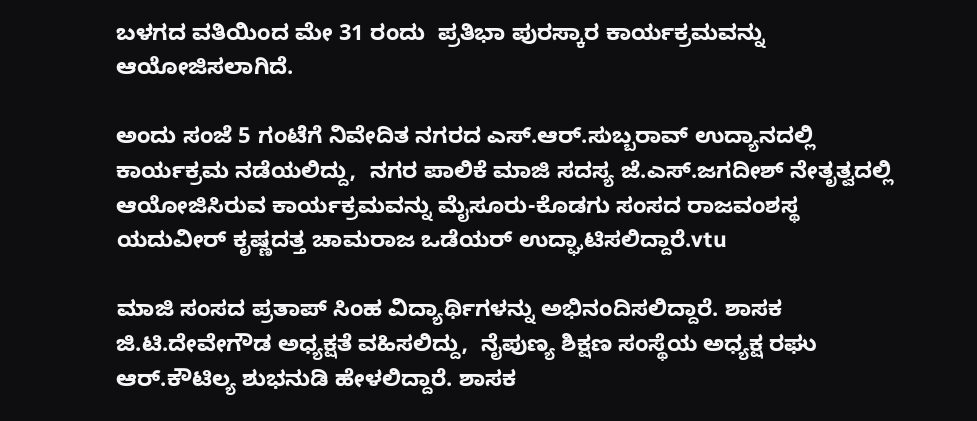ಬಳಗದ ವತಿಯಿಂದ ಮೇ 31 ರಂದು  ಪ್ರತಿಭಾ ಪುರಸ್ಕಾರ ಕಾರ್ಯಕ್ರಮವನ್ನು ಆಯೋಜಿಸಲಾಗಿದೆ.

ಅಂದು ಸಂಜೆ 5 ಗಂಟೆಗೆ ನಿವೇದಿತ ನಗರದ ಎಸ್.ಆರ್.ಸುಬ್ಬರಾವ್ ಉದ್ಯಾನದಲ್ಲಿ ಕಾರ್ಯಕ್ರಮ ನಡೆಯಲಿದ್ದು,  ನಗರ ಪಾಲಿಕೆ ಮಾಜಿ ಸದಸ್ಯ ಜೆ.ಎಸ್.ಜಗದೀಶ್ ನೇತೃತ್ವದಲ್ಲಿ ಆಯೋಜಿಸಿರುವ ಕಾರ್ಯಕ್ರಮವನ್ನು ಮೈಸೂರು-ಕೊಡಗು ಸಂಸದ ರಾಜವಂಶಸ್ಥ ಯದುವೀರ್ ಕೃಷ್ಣದತ್ತ ಚಾಮರಾಜ ಒಡೆಯರ್ ಉದ್ಘಾಟಿಸಲಿದ್ದಾರೆ.vtu

ಮಾಜಿ ಸಂಸದ ಪ್ರತಾಪ್ ಸಿಂಹ ವಿದ್ಯಾರ್ಥಿಗಳನ್ನು ಅಭಿನಂದಿಸಲಿದ್ದಾರೆ. ಶಾಸಕ ಜಿ.ಟಿ.ದೇವೇಗೌಡ ಅಧ್ಯಕ್ಷತೆ ವಹಿಸಲಿದ್ದು,  ನೈಪುಣ್ಯ ಶಿಕ್ಷಣ ಸಂಸ್ಥೆಯ ಅಧ್ಯಕ್ಷ ರಘು ಆರ್.ಕೌಟಿಲ್ಯ ಶುಭನುಡಿ ಹೇಳಲಿದ್ದಾರೆ. ಶಾಸಕ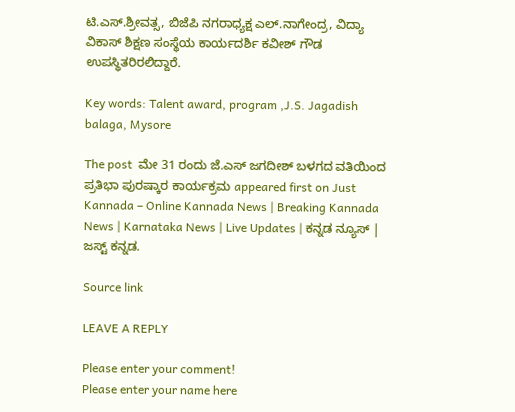ಟಿ.ಎಸ್.ಶ್ರೀವತ್ಸ, ಬಿಜೆಪಿ ನಗರಾಧ್ಯಕ್ಷ ಎಲ್.ನಾಗೇಂದ್ರ, ವಿದ್ಯಾ ವಿಕಾಸ್ ಶಿಕ್ಷಣ ಸಂಸ್ಥೆಯ ಕಾರ್ಯದರ್ಶಿ ಕವೀಶ್ ಗೌಡ  ಉಪಸ್ಥಿತರಿರಲಿದ್ದಾರೆ.

Key words: Talent award, program ,J.S. Jagadish balaga, Mysore

The post  ಮೇ 31 ರಂದು ಜೆ.ಎಸ್ ಜಗದೀಶ್ ಬಳಗದ ವತಿಯಿಂದ ಪ್ರತಿಭಾ ಪುರಷ್ಕಾರ ಕಾರ್ಯಕ್ರಮ appeared first on Just Kannada – Online Kannada News | Breaking Kannada News | Karnataka News | Live Updates | ಕನ್ನಡ ನ್ಯೂಸ್ | ಜಸ್ಟ್ ಕನ್ನಡ.

Source link

LEAVE A REPLY

Please enter your comment!
Please enter your name here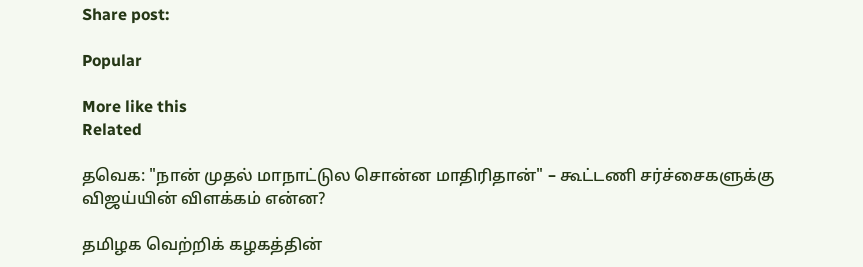Share post:

Popular

More like this
Related

தவெக: "நான் முதல் மாநாட்டுல சொன்ன மாதிரிதான்" – கூட்டணி சர்ச்சைகளுக்கு விஜய்யின் விளக்கம் என்ன?

தமிழக வெற்றிக் கழகத்தின்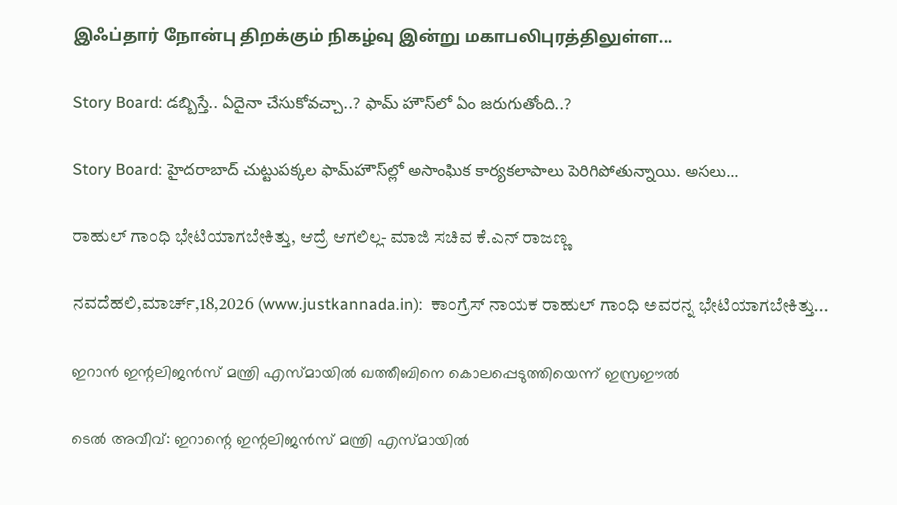இஃப்தார் நோன்பு திறக்கும் நிகழ்வு இன்று மகாபலிபுரத்திலுள்ள...

Story Board: డబ్బిస్తే.. ఏదైనా చేసుకోవచ్చా..? ఫామ్ హౌస్‌లో ఏం జరుగుతోంది..?

Story Board: హైదరాబాద్ చుట్టుపక్కల ఫామ్‌హౌస్‌ల్లో అసాంఘిక కార్యకలాపాలు పెరిగిపోతున్నాయి. అసలు...

ರಾಹುಲ್ ಗಾಂಧಿ ಭೇಟಿಯಾಗಬೇಕಿತ್ತು, ಆದ್ರೆ ಆಗಲಿಲ್ಲ- ಮಾಜಿ ಸಚಿವ ಕೆ.ಎನ್ ರಾಜಣ್ಣ

ನವದೆಹಲಿ,ಮಾರ್ಚ್,18,2026 (www.justkannada.in):  ಕಾಂಗ್ರೆಸ್ ನಾಯಕ ರಾಹುಲ್ ಗಾಂಧಿ ಅವರನ್ನ ಭೇಟಿಯಾಗಬೇಕಿತ್ತು...

ഇറാന്‍ ഇന്റലിജന്‍സ് മന്ത്രി എസ്മായില്‍ ഖത്തീബിനെ കൊലപ്പെടുത്തിയെന്ന് ഇസ്രഈല്‍

ടെല്‍ അവീവ്: ഇറാന്റെ ഇന്റലിജന്‍സ് മന്ത്രി എസ്മായില്‍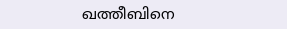ഖത്തീബിനെ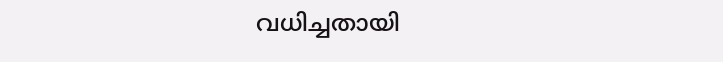വധിച്ചതായി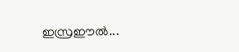ഇസ്രഈല്‍...